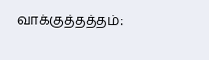வாக்குத்தத்தம்: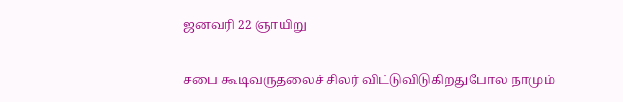ஜனவரி 22 ஞாயிறு

சபை கூடிவருதலைச் சிலர் விட்டுவிடுகிறதுபோல நாமும்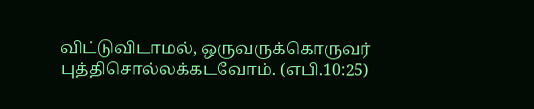விட்டுவிடாமல், ஒருவருக்கொருவர் புத்திசொல்லக்கடவோம். (எபி.10:25)